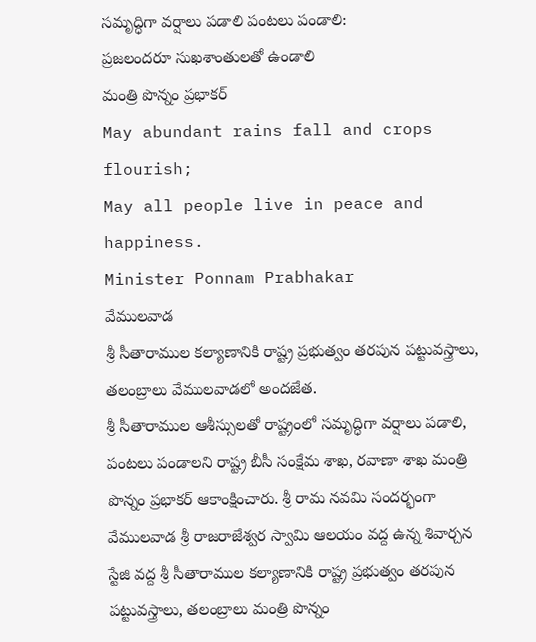సమృద్ధిగా వర్షాలు పడాలి పంటలు పండాలి:
ప్రజలందరూ సుఖశాంతులతో ఉండాలి
మంత్రి పొన్నం ప్రభాకర్
May abundant rains fall and crops flourish;
May all people live in peace and happiness.
Minister Ponnam Prabhakar
వేములవాడ
శ్రీ సీతారాముల కల్యాణానికి రాష్ట్ర ప్రభుత్వం తరపున పట్టువస్త్రాలు, తలంబ్రాలు వేములవాడలో అందజేత.
శ్రీ సీతారాముల ఆశీస్సులతో రాష్ట్రంలో సమృద్ధిగా వర్షాలు పడాలి, పంటలు పండాలని రాష్ట్ర బీసీ సంక్షేమ శాఖ, రవాణా శాఖ మంత్రి పొన్నం ప్రభాకర్ ఆకాంక్షించారు. శ్రీ రామ నవమి సందర్భంగా వేములవాడ శ్రీ రాజరాజేశ్వర స్వామి ఆలయం వద్ద ఉన్న శివార్చన స్టేజి వద్ద శ్రీ సీతారాముల కల్యాణానికి రాష్ట్ర ప్రభుత్వం తరపున పట్టువస్త్రాలు, తలంబ్రాలు మంత్రి పొన్నం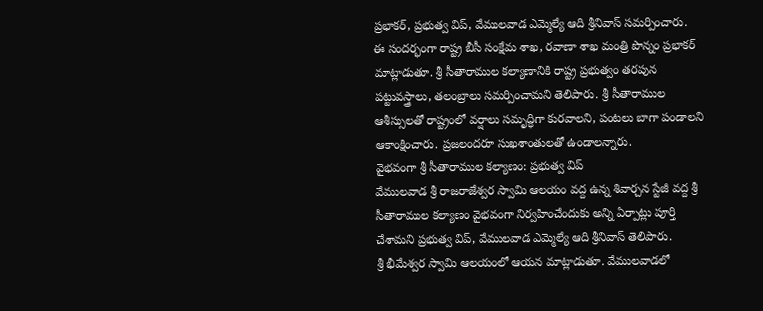ప్రభాకర్, ప్రభుత్వ విప్, వేములవాడ ఎమ్మెల్యే ఆది శ్రీనివాస్ సమర్పించారు.
ఈ సందర్భంగా రాష్ట్ర బీసీ సంక్షేమ శాఖ, రవాణా శాఖ మంత్రి పొన్నం ప్రభాకర్ మాట్లాడుతూ. శ్రీ సీతారాముల కల్యాణానికి రాష్ట్ర ప్రభుత్వం తరపున పట్టువస్త్రాలు, తలంబ్రాలు సమర్పించామని తెలిపారు. శ్రీ సీతారాముల ఆశీస్సులతో రాష్ట్రంలో వర్షాలు సమృద్ధిగా కురవాలని, పంటలు బాగా పండాలని ఆకాంక్షించారు. ప్రజలందరూ సుఖశాంతులతో ఉండాలన్నారు.
వైభవంగా శ్రీ సీతారాముల కల్యాణం: ప్రభుత్వ విప్
వేములవాడ శ్రీ రాజరాజేశ్వర స్వామి ఆలయం వద్ద ఉన్న శివార్చన స్టేజీ వద్ద శ్రీ సీతారాముల కల్యాణం వైభవంగా నిర్వహించేందుకు అన్ని ఏర్పాట్లు పూర్తి చేశామని ప్రభుత్వ విప్, వేములవాడ ఎమ్మెల్యే ఆది శ్రీనివాస్ తెలిపారు.
శ్రీ భీమేశ్వర స్వామి ఆలయంలో ఆయన మాట్లాడుతూ. వేములవాడలో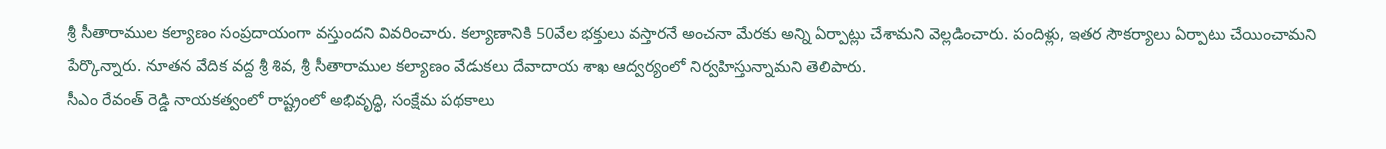శ్రీ సీతారాముల కల్యాణం సంప్రదాయంగా వస్తుందని వివరించారు. కల్యాణానికి 50వేల భక్తులు వస్తారనే అంచనా మేరకు అన్ని ఏర్పాట్లు చేశామని వెల్లడించారు. పందిళ్లు, ఇతర సౌకర్యాలు ఏర్పాటు చేయించామని పేర్కొన్నారు. నూతన వేదిక వద్ద శ్రీ శివ, శ్రీ సీతారాముల కల్యాణం వేడుకలు దేవాదాయ శాఖ ఆద్వర్యంలో నిర్వహిస్తున్నామని తెలిపారు.
సీఎం రేవంత్ రెడ్డి నాయకత్వంలో రాష్ట్రంలో అభివృద్ధి, సంక్షేమ పథకాలు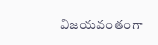విజయవంతంగా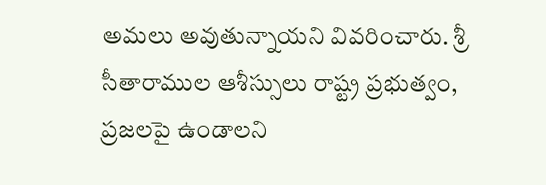అమలు అవుతున్నాయని వివరించారు. శ్రీ సీతారాముల ఆశీస్సులు రాష్ట్ర ప్రభుత్వం, ప్రజలపై ఉండాలని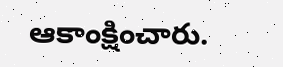ఆకాంక్షించారు.